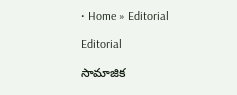• Home » Editorial

Editorial

సామాజిక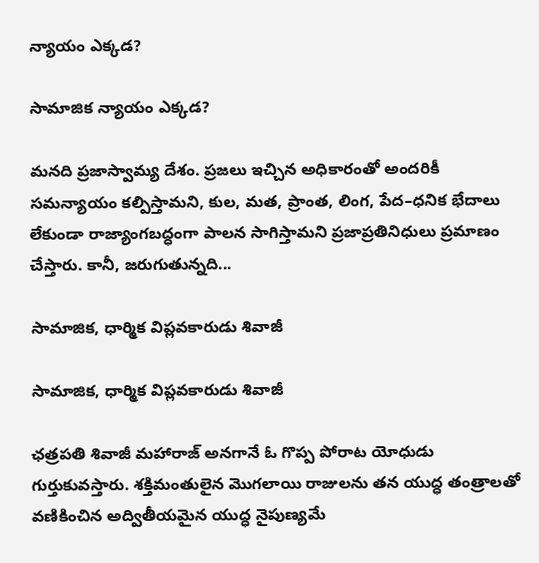న్యాయం ఎక్కడ?

సామాజిక న్యాయం ఎక్కడ?

మనది ప్రజాస్వామ్య దేశం. ప్రజలు ఇచ్చిన అధికారంతో అందరికీ సమన్యాయం కల్పిస్తామని, కుల, మత, ప్రాంత, లింగ, పేద–ధనిక భేదాలు లేకుండా రాజ్యాంగబద్ధంగా పాలన సాగిస్తామని ప్రజాప్రతినిధులు ప్రమాణం చేస్తారు. కానీ, జరుగుతున్నది...

సామాజిక, ధార్మిక విప్లవకారుడు శివాజీ

సామాజిక, ధార్మిక విప్లవకారుడు శివాజీ

ఛత్రపతి శివాజీ మహారాజ్ అనగానే ఓ గొప్ప పోరాట యోధుడు గుర్తుకువస్తారు. శక్తిమంతులైన మొగలాయి రాజులను తన యుద్ధ తంత్రాలతో వణికించిన అద్వితీయమైన యుద్ధ నైపుణ్యమే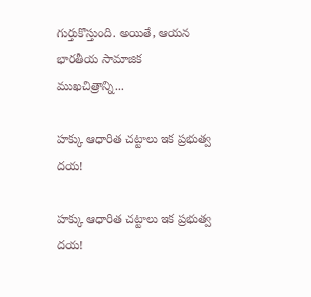గుర్తుకొస్తుంది. అయితే, ఆయన భారతీయ సామాజిక ముఖచిత్రాన్ని...

హక్కు ఆధారిత చట్టాలు ఇక ప్రభుత్వ దయ!

హక్కు ఆధారిత చట్టాలు ఇక ప్రభుత్వ దయ!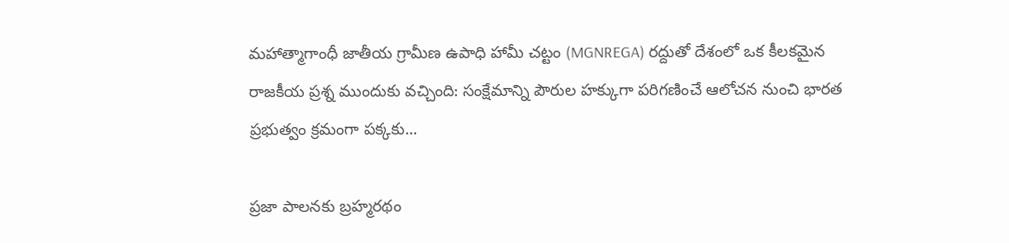మహాత్మాగాంధీ జాతీయ గ్రామీణ ఉపాధి హామీ చట్టం (MGNREGA) రద్దుతో దేశంలో ఒక కీలకమైన రాజకీయ ప్రశ్న ముందుకు వచ్చింది: సంక్షేమాన్ని పౌరుల హక్కుగా పరిగణించే ఆలోచన నుంచి భారత ప్రభుత్వం క్రమంగా పక్కకు...

ప్రజా పాలనకు బ్రహ్మరథం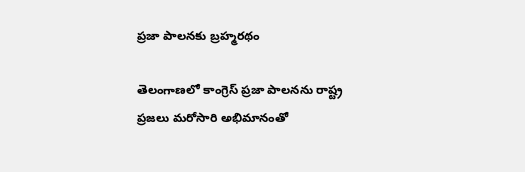ప్రజా పాలనకు బ్రహ్మరథం

తెలంగాణలో కాంగ్రెస్ ప్రజా పాలనను రాష్ట్ర ప్రజలు మరోసారి అభిమానంతో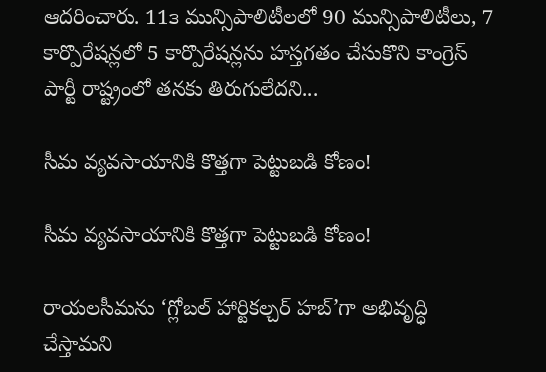ఆదరించారు. 11౩ మున్సిపాలిటీలలో 90 మున్సిపాలిటీలు, 7 కార్పొరేషన్లలో 5 కార్పొరేషన్లను హస్తగతం చేసుకొని కాంగ్రెస్‌ పార్టీ రాష్ట్రంలో తనకు తిరుగులేదని...

సీమ వ్యవసాయానికి కొత్తగా పెట్టుబడి కోణం!

సీమ వ్యవసాయానికి కొత్తగా పెట్టుబడి కోణం!

రాయలసీమను ‘గ్లోబల్ హార్టికల్చర్ హబ్’గా అభివృద్ధి చేస్తామని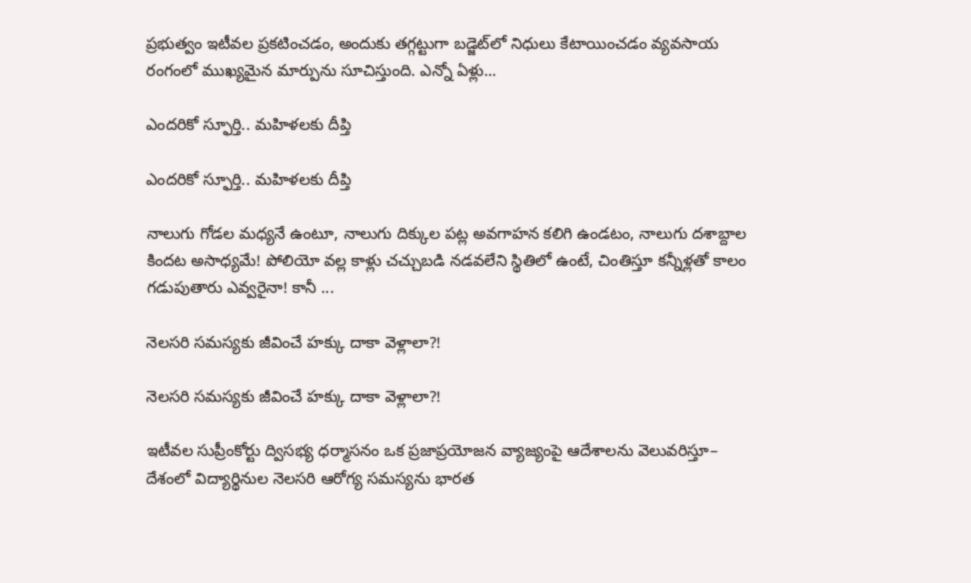ప్రభుత్వం ఇటీవల ప్రకటించడం, అందుకు తగ్గట్టుగా బడ్జెట్‌లో నిధులు కేటాయించడం వ్యవసాయ రంగంలో ముఖ్యమైన మార్పును సూచిస్తుంది. ఎన్నో ఏళ్లు...

ఎందరికో స్ఫూర్తి.. మహిళలకు దీప్తి

ఎందరికో స్ఫూర్తి.. మహిళలకు దీప్తి

నాలుగు గోడల మధ్యనే ఉంటూ, నాలుగు దిక్కుల పట్ల అవగాహన కలిగి ఉండటం, నాలుగు దశాబ్దాల కిందట అసాధ్యమే! పోలియో వల్ల కాళ్లు చచ్చుబడి నడవలేని స్థితిలో ఉంటే, చింతిస్తూ కన్నీళ్లతో కాలం గడుపుతారు ఎవ్వరైనా! కానీ ...

నెలసరి సమస్యకు జీవించే హక్కు దాకా వెళ్లాలా?!

నెలసరి సమస్యకు జీవించే హక్కు దాకా వెళ్లాలా?!

ఇటీవల సుప్రీంకోర్టు ద్విసభ్య ధర్మాసనం ఒక ప్రజాప్రయోజన వ్యాజ్యంపై ఆదేశాలను వెలువరిస్తూ– దేశంలో విద్యార్థినుల నెలసరి ఆరోగ్య సమస్యను భారత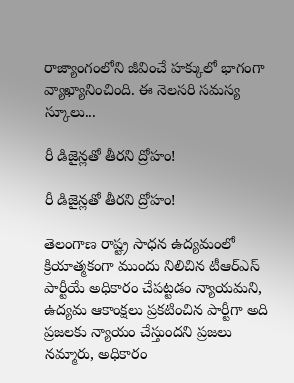రాజ్యాంగంలోని జీవించే హక్కులో భాగంగా వ్యాఖ్యానించింది. ఈ నెలసరి సమస్య స్కూలు...

రీ డిజైన్లతో తీరని ద్రోహం!

రీ డిజైన్లతో తీరని ద్రోహం!

తెలంగాణ రాష్ట్ర సాధన ఉద్యమంలో క్రియాత్మకంగా ముందు నిలిచిన టీఆర్‌ఎస్‌ పార్టీయే అధికారం చేపట్టడం న్యాయమని, ఉద్యమ ఆకాంక్షలు ప్రకటించిన పార్టీగా అది ప్రజలకు న్యాయం చేస్తుందని ప్రజలు నమ్మారు, అధికారం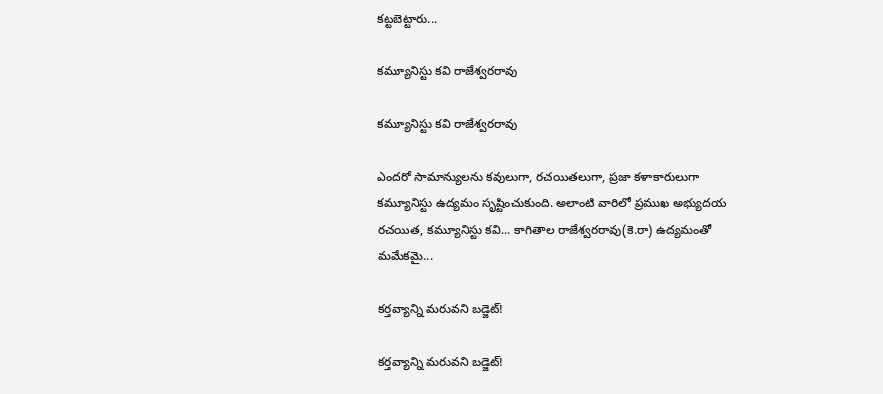కట్టబెట్టారు...

కమ్యూనిస్టు కవి రాజేశ్వరరావు

కమ్యూనిస్టు కవి రాజేశ్వరరావు

ఎందరో సామాన్యులను కవులుగా, రచయితలుగా, ప్రజా కళాకారులుగా కమ్యూనిస్టు ఉద్యమం సృష్టించుకుంది. అలాంటి వారిలో ప్రముఖ అభ్యుదయ రచయిత, కమ్యూనిస్టు కవి... కాగితాల రాజేశ్వరరావు(కె.రా) ఉద్యమంతో మమేకమై...

కర్తవ్యాన్ని మరువని బడ్జెట్!

కర్తవ్యాన్ని మరువని బడ్జెట్!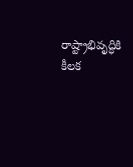రాష్ట్రాభివృద్ధికి కీలక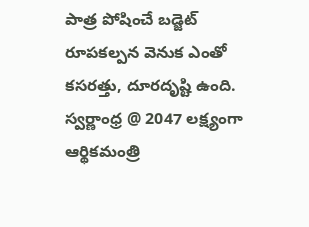పాత్ర పోషించే బడ్జెట్ రూపకల్పన వెనుక ఎంతో కసరత్తు, దూరదృష్టి ఉంది. స్వర్ణాంధ్ర @ 2047 లక్ష్యంగా ఆర్థికమంత్రి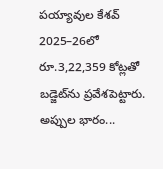పయ్యావుల కేశవ్ 2025–26లో రూ.3,22,359 కోట్లతో బడ్జెట్‌ను ప్రవేశపెట్టారు. అప్పుల భారం...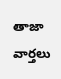తాజా వార్తలు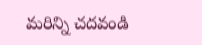మరిన్ని చదవండి